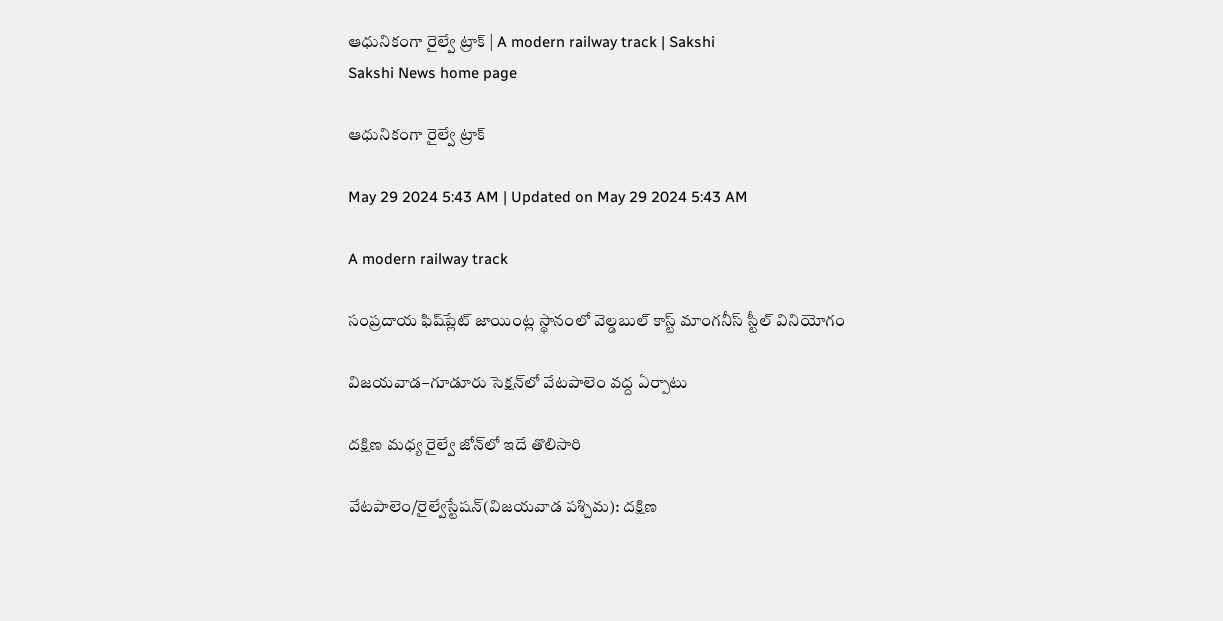ఆధునికంగా రైల్వే ట్రాక్‌ | A modern railway track | Sakshi
Sakshi News home page

ఆధునికంగా రైల్వే ట్రాక్‌

May 29 2024 5:43 AM | Updated on May 29 2024 5:43 AM

A modern railway track

సంప్రదాయ ఫిష్‌ప్లేట్‌ జాయింట్ల స్థానంలో వెల్డబుల్‌ కాస్ట్‌ మాంగనీస్‌ స్టీల్‌ వినియోగం

విజయవాడ–గూడూరు సెక్షన్‌లో వేటపాలెం వద్ద ఏర్పాటు

దక్షిణ మధ్య రైల్వే జోన్‌లో ఇదే తొలిసారి

వేటపాలెం/రైల్వేస్టేషన్‌(విజయవాడ పశ్చిమ): దక్షిణ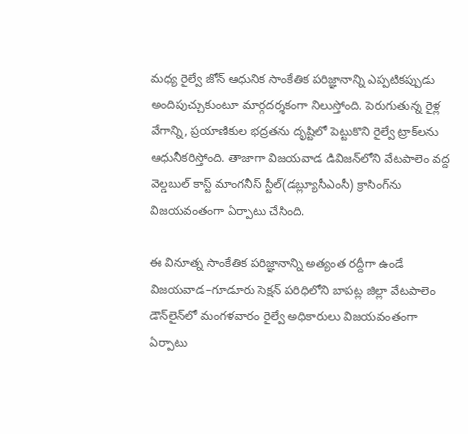మధ్య రైల్వే జోన్‌ ఆధునిక సాంకేతిక పరిజ్ఞానాన్ని ఎప్పటికప్పుడు అందిపుచ్చుకుంటూ మార్గదర్శకంగా నిలుస్తోంది. పెరుగుతున్న రైళ్ల వేగాన్ని, ప్రయాణికుల భద్రతను దృష్టిలో పెట్టుకొని రైల్వే ట్రాక్‌లను ఆధునీకరిస్తోంది. తాజాగా విజయవాడ డివిజన్‌లోని వేటపాలెం వద్ద వెల్డబుల్‌ కాస్ట్‌ మాంగనీస్‌ స్టీల్‌(డబ్ల్యూసీఎంసీ) క్రాసింగ్‌ను విజయవంతంగా ఏర్పాటు చేసింది.

ఈ వినూత్న సాంకేతిక పరిజ్ఞానాన్ని అత్యంత రద్దీగా ఉండే విజయవాడ–గూడూరు సెక్షన్‌ పరిధిలోని బాపట్ల జిల్లా వేటపాలెం డౌన్‌లైన్‌లో మంగళవారం రైల్వే అధికారులు విజయవంతంగా ఏర్పాటు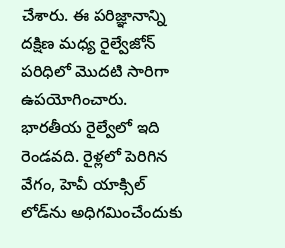చేశారు. ఈ పరిజ్ఞానాన్ని దక్షిణ మధ్య రైల్వేజోన్‌ పరిధిలో మొదటి సారిగా ఉపయోగించారు. భారతీయ రైల్వేలో ఇది రెండవది. రైళ్లలో పెరిగిన వేగం, హెవీ యాక్సిల్‌ లోడ్‌ను అధిగమించేందుకు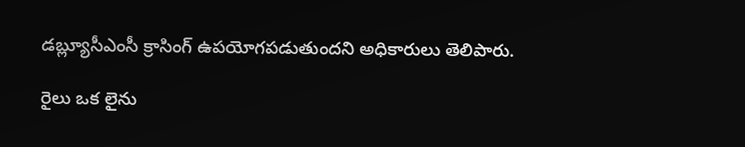డబ్ల్యూసీఎంసీ క్రాసింగ్‌ ఉపయోగపడుతుందని అధికారులు తెలిపారు.

రైలు ఒక లైను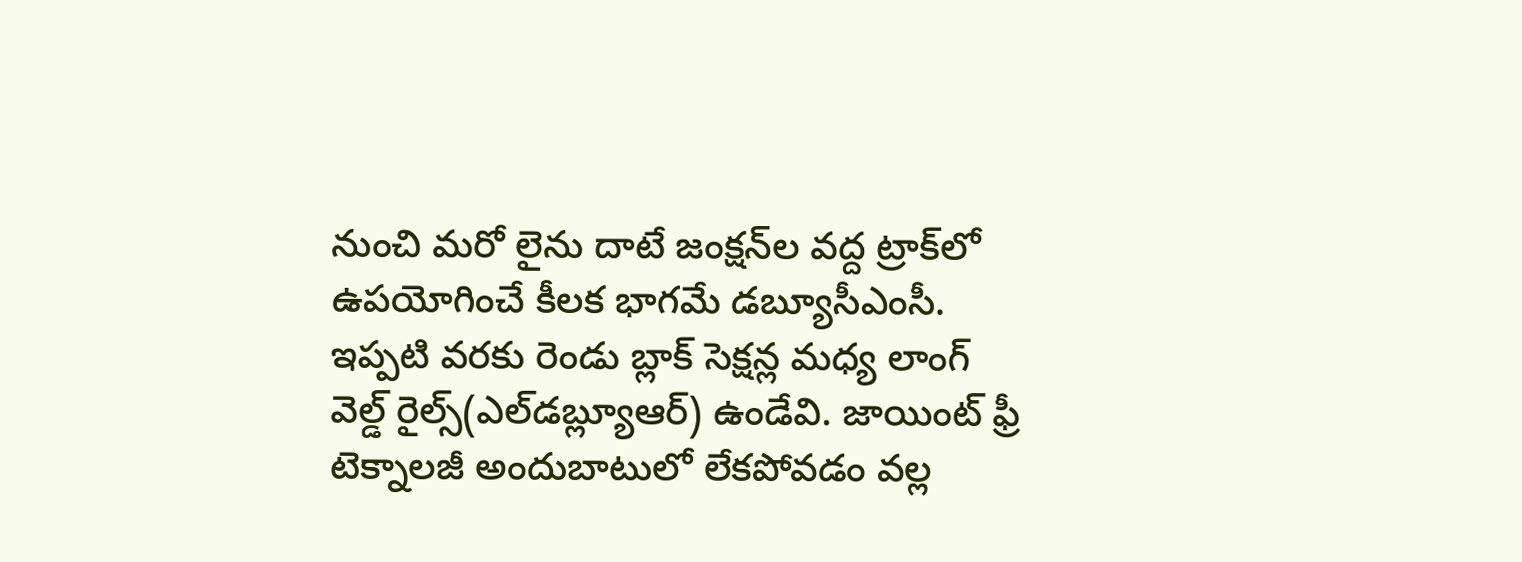నుంచి మరో లైను దాటే జంక్షన్‌ల వద్ద ట్రాక్‌లో ఉపయోగించే కీలక భాగమే డబ్యూసీఎంసీ. ఇప్పటి వరకు రెండు బ్లాక్‌ సెక్షన్ల మధ్య లాంగ్‌ వెల్డ్‌ రైల్స్‌(ఎల్‌డబ్ల్యూఆర్‌) ఉండేవి. జాయింట్‌ ఫ్రీ టెక్నాలజీ అందుబాటులో లేకపోవడం వల్ల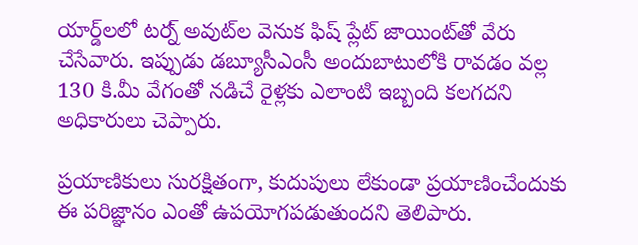యార్డ్‌లలో టర్న్‌ అవుట్‌ల వెనుక ఫిష్‌ ప్లేట్‌ జాయింట్‌తో వేరు చేసేవారు. ఇప్పుడు డబ్యూసీఎంసీ అందుబాటులోకి రావడం వల్ల 130 కి.మీ వేగంతో నడిచే రైళ్లకు ఎలాంటి ఇబ్బంది కలగదని అధికారులు చెప్పారు.

ప్రయాణికులు సురక్షితంగా, కుదుపులు లేకుండా ప్రయాణించేందుకు ఈ పరిజ్ఞానం ఎంతో ఉపయోగపడుతుందని తెలిపారు.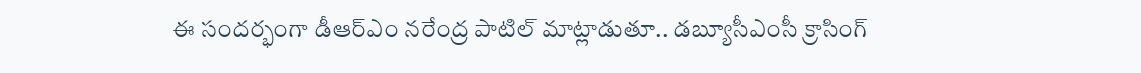ఈ సందర్భంగా డీఆర్‌ఎం నరేంద్ర పాటిల్‌ మాట్లాడుతూ.. డబ్యూసీఎంసీ క్రాసింగ్‌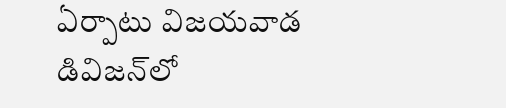ఏర్పాటు విజయవాడ డివిజన్‌లో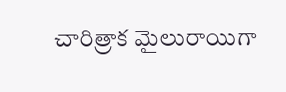చారిత్రాక మైలురాయిగా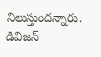నిలుస్తుందన్నారు. డివిజన్‌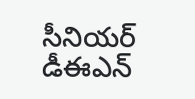సీనియర్‌ డీఈఎన్‌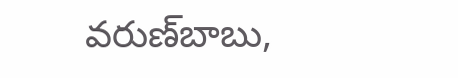వరుణ్‌బాబు,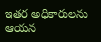ఇతర అధికారులను ఆయన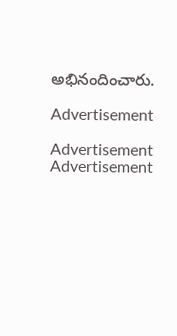అభినందించారు.

Advertisement

Advertisement
Advertisement